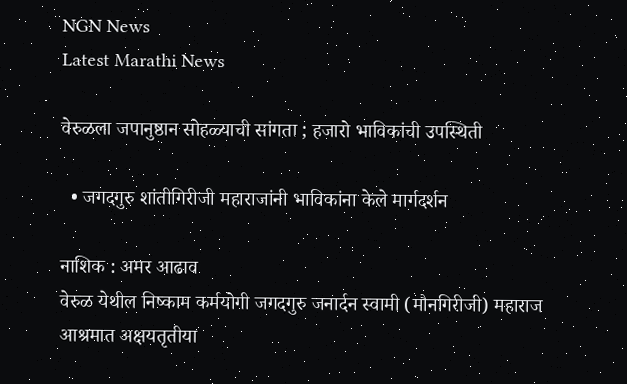NGN News
Latest Marathi News

वेरुळला जपानुष्ठान सोहळ्याची सांगता ; हजारो भाविकांची उपस्थिती

  • जगदगुरु शांतीगिरीजी महाराजांनी भाविकांना केले मार्गदर्शन

नाशिक : अमर आढाव
वेरुळ येथील निष्काम कर्मयोगी जगदगुरु जनार्दन स्वामी (मौनगिरीजी) महाराज आश्रमात अक्षयतृतीया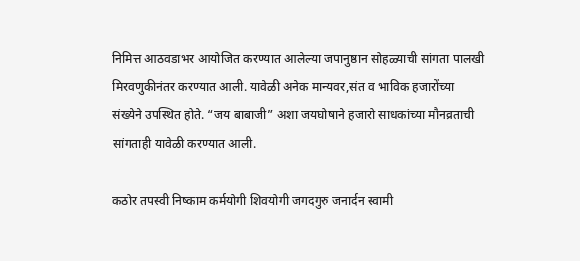निमित्त आठवडाभर आयोजित करण्यात आलेल्या जपानुष्ठान सोहळ्याची सांगता पालखी मिरवणुकीनंतर करण्यात आली. यावेळी अनेक मान्यवर,संत व भाविक हजारोंच्या संख्येने उपस्थित होते. “जय बाबाजी” अशा जयघोषाने हजारो साधकांच्या मौनव्रताची सांगताही यावेळी करण्यात आली.

कठोर तपस्वी निष्काम कर्मयोगी शिवयोगी जगदगुरु जनार्दन स्वामी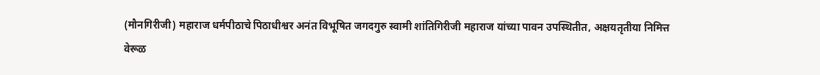(मौनगिरीजी) महाराज धर्मपीठाचे पिठाधीश्वर अनंत विभूषित जगदगुरु स्वामी शांतिगिरीजी महाराज यांच्या पावन उपस्थितीत, अक्षयतृतीया निमित्त वेरूळ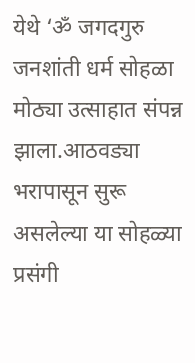येथे ‘ॐ जगदगुरु जनशांती धर्म सोहळा मोठ्या उत्साहात संपन्न झाला.आठवड्या भरापासून सुरू असलेल्या या सोहळ्या प्रसंगी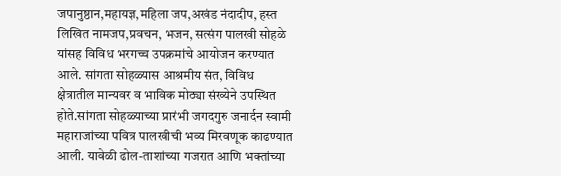जपानुष्ठान,महायज्ञ,महिला जप,अखंड नंदादीप, हस्त लिखित नामजप,प्रवचन, भजन, सत्संग पालखी सोहळे यांसह विविध भरगच्च उपक्रमांचे आयोजन करण्यात आले. सांगता सोहळ्यास आश्रमीय संत, विविध क्षेत्रातील मान्यवर व भाविक मोठ्या संख्येने उपस्थित होते.सांगता सोहळ्याच्या प्रारंभी जगदगुरु जनार्दन स्वामी महाराजांच्या पवित्र पालखीची भव्य मिरवणूक काढण्यात आली. यावेळी ढोल-ताशांच्या गजरात आणि भक्तांच्या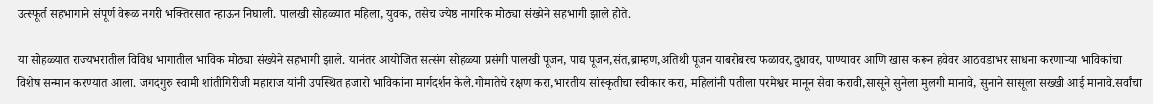उत्स्फूर्त सहभागाने संपूर्ण वेरूळ नगरी भक्तिरसात न्हाऊन निघाली. पालखी सोहळ्यात महिला, युवक, तसेच ज्येष्ठ नागरिक मोठ्या संख्येने सहभागी झाले होते.

या सोहळ्यात राज्यभरातील विविध भागातील भाविक मोठ्या संख्येने सहभागी झाले. यानंतर आयोजित सत्संग सोहळ्या प्रसंगी पालखी पूजन, पाद्य पूजन,संत,ब्राम्हण,अतिथी पूजन याबरोबरच फळावर,दुधावर, पाण्यावर आणि खास करून हवेवर आठवडाभर साधना करणाऱ्या भाविकांचा विशेष सन्मान करण्यात आला. जगदगुरु स्वामी शांतीगिरीजी महाराज यांनी उपस्थित हजारो भाविकांना मार्गदर्शन केले.गोमातेचे रक्षण करा,भारतीय सांस्कृतीचा स्वीकार करा, महिलांनी पतीला परमेश्वर मानून सेवा करावी,सासूने सुनेला मुलगी मानावे, सुनाने सासूला सख्खी आई मानावे.सर्वांचा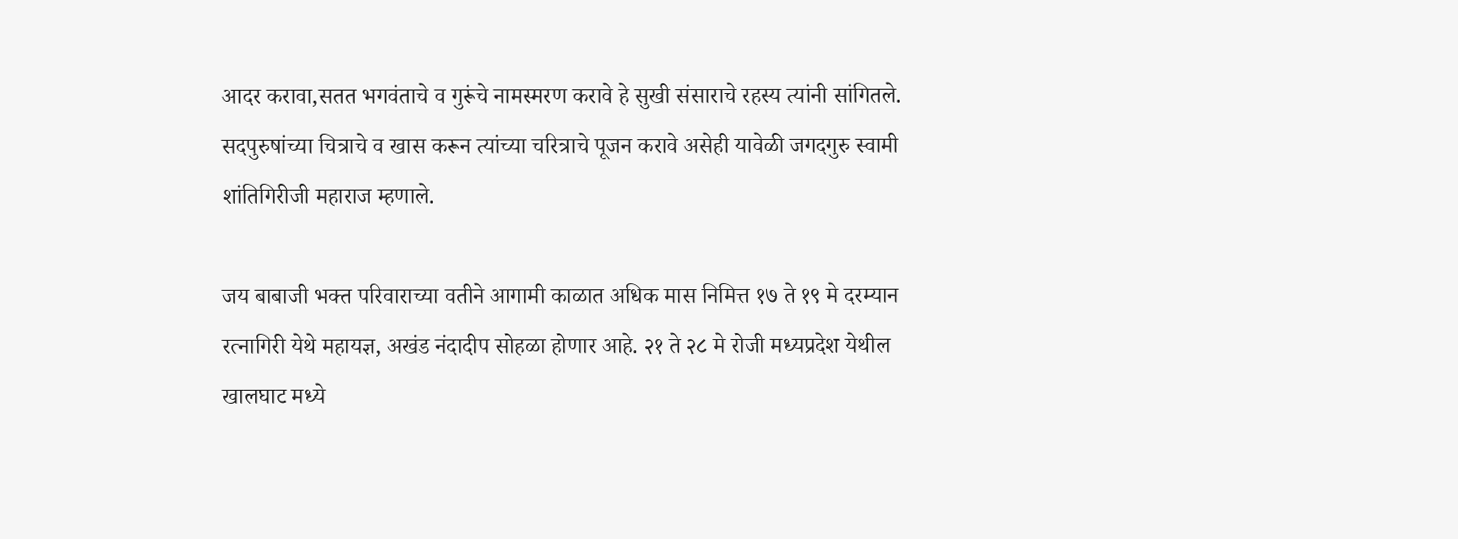आदर करावा,सतत भगवंताचे व गुरूंचे नामस्मरण करावे हे सुखी संसाराचे रहस्य त्यांनी सांगितले. सदपुरुषांच्या चित्राचे व खास करून त्यांच्या चरित्राचे पूजन करावे असेही यावेळी जगदगुरु स्वामी शांतिगिरीजी महाराज म्हणाले.

जय बाबाजी भक्त परिवाराच्या वतीने आगामी काळात अधिक मास निमित्त १७ ते १९ मे दरम्यान रत्नागिरी येथे महायज्ञ, अखंड नंदादीप सोहळा होणार आहे. २१ ते २८ मे रोजी मध्यप्रदेश येथील खालघाट मध्ये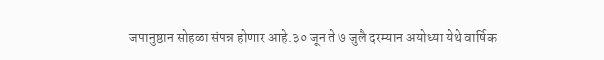जपानुष्ठान सोहळा संपन्न होणार आहे.३० जून ते ७ जुलै दरम्यान अयोध्या येथे वार्षिक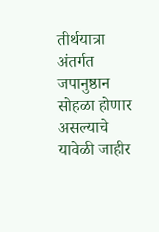तीर्थयात्रा अंतर्गत जपानुष्ठान सोहळा होणार असल्याचे यावेळी जाहीर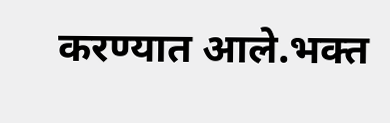करण्यात आले.भक्त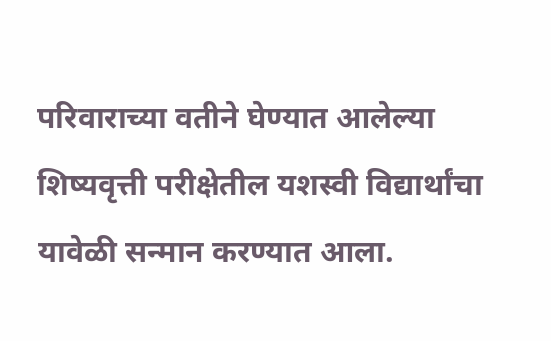परिवाराच्या वतीने घेण्यात आलेल्या शिष्यवृत्ती परीक्षेतील यशस्वी विद्यार्थांचा यावेळी सन्मान करण्यात आला.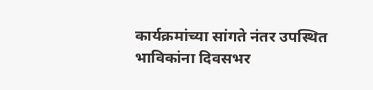कार्यक्रमांच्या सांगते नंतर उपस्थित भाविकांना दिवसभर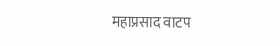महाप्रसाद वाटप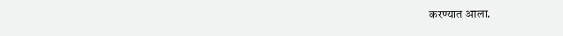करण्यात आला.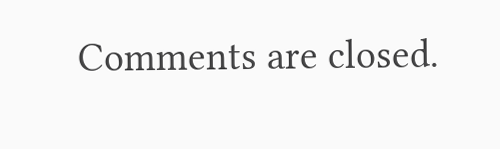Comments are closed.